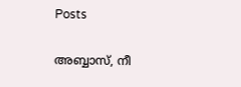Posts

അബ്ബാസ്, നീ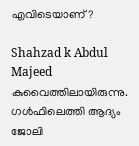എവിടെയാണ്?

Shahzad k Abdul Majeed കുവൈത്തിലായിരുന്നു. ഗള്‍ഫിലെത്തി ആദ്യം ജോലി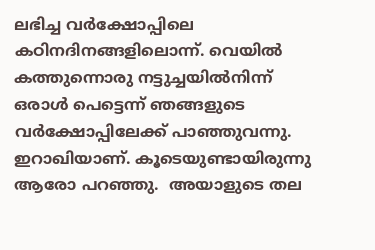ലഭിച്ച വര്‍ക്ഷോപ്പിലെ കഠിനദിനങ്ങളിലൊന്ന്. വെയില്‍ കത്തുന്നൊരു നട്ടുച്ചയില്‍നിന്ന് ഒരാള്‍ പെട്ടെന്ന് ഞങ്ങളുടെ വര്‍ക്ഷോപ്പിലേക്ക് പാഞ്ഞുവന്നു. ഇറാഖിയാണ്. കൂടെയുണ്ടായിരുന്നു ആരോ പറഞ്ഞു.  അയാളുടെ തല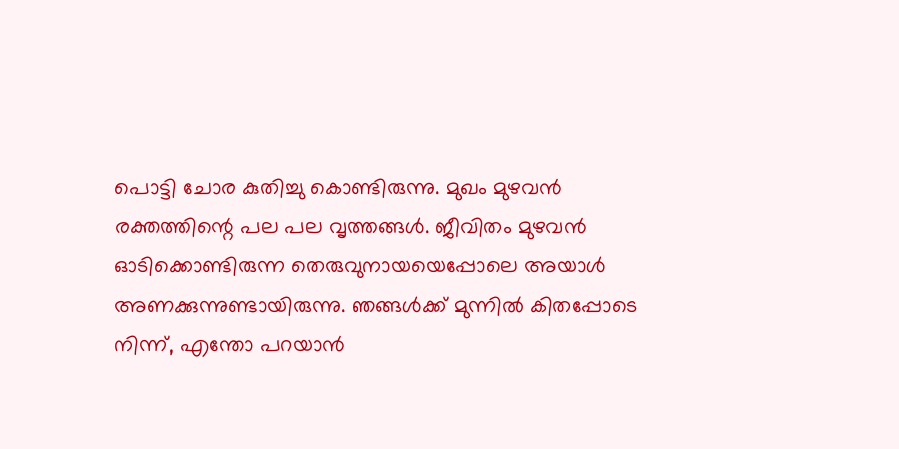പൊട്ടി ചോര കുതിച്ചു കൊണ്ടിരുന്നു. മുഖം മുഴവന്‍ രക്തത്തിന്റെ പല പല വൃത്തങ്ങള്‍. ജീവിതം മുഴവന്‍ ഓടിക്കൊണ്ടിരുന്ന തെരുവുനായയെപ്പോലെ അയാള്‍ അണക്കുന്നുണ്ടായിരുന്നു. ഞങ്ങള്‍ക്ക് മുന്നില്‍ കിതപ്പോടെ നിന്ന്, എന്തോ പറയാന്‍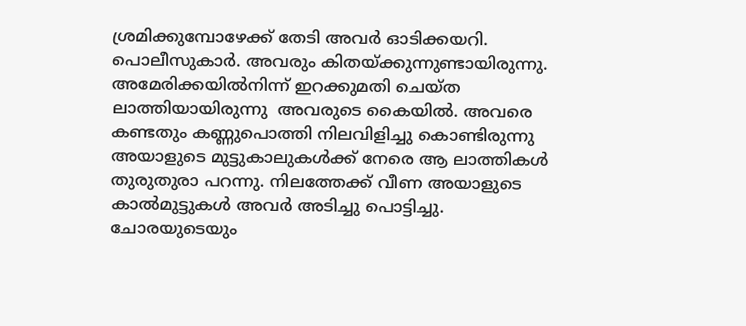ശ്രമിക്കുമ്പോഴേക്ക് തേടി അവര്‍ ഓടിക്കയറി. പൊലീസുകാര്‍. അവരും കിതയ്ക്കുന്നുണ്ടായിരുന്നു. അമേരിക്കയില്‍നിന്ന് ഇറക്കുമതി ചെയ്ത ലാത്തിയായിരുന്നു  അവരുടെ കൈയില്‍. അവരെ കണ്ടതും കണ്ണുപൊത്തി നിലവിളിച്ചു കൊണ്ടിരുന്നു അയാളുടെ മുട്ടുകാലുകള്‍ക്ക് നേരെ ആ ലാത്തികള്‍ തുരുതുരാ പറന്നു. നിലത്തേക്ക് വീണ അയാളുടെ കാല്‍മുട്ടുകള്‍ അവര്‍ അടിച്ചു പൊട്ടിച്ചു. ചോരയുടെയും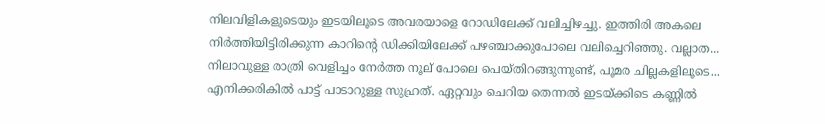നിലവിളികളുടെയും ഇടയിലൂടെ അവരയാളെ റോഡിലേക്ക് വലിച്ചിഴച്ചു. ഇത്തിരി അകലെ നിര്‍ത്തിയിട്ടിരിക്കുന്ന കാറിന്റെ ഡിക്കിയിലേക്ക് പഴഞ്ചാക്കുപോലെ വലിച്ചെറിഞ്ഞു. വല്ലാത...
നിലാവുള്ള രാത്രി വെളിച്ചം നേര്‍ത്ത നൂല് പോലെ പെയ്തിറങ്ങുന്നുണ്ട്‌, പൂമര ചില്ലകളിലൂടെ... എനിക്കരികില്‍ പാട്ട് പാടാറുള്ള സുഹ്രത്. ഏറ്റവും ചെറിയ തെന്നല്‍ ഇടയ്ക്കിടെ കണ്ണില്‍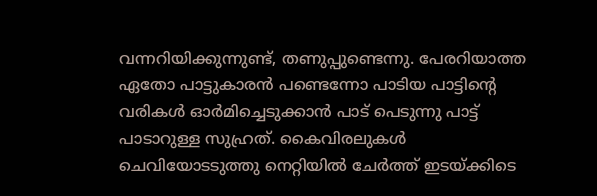വന്നറിയിക്കുന്നുണ്ട്, തണുപ്പുണ്ടെന്നു. പേരറിയാത്ത ഏതോ പാട്ടുകാരന്‍ പണ്ടെന്നോ പാടിയ പാട്ടിന്റെ വരികള്‍ ഓര്‍മിച്ചെടുക്കാന്‍ പാട് പെടുന്നു പാട്ട് പാടാറുള്ള സുഹ്രത്. കൈവിരലുകള്‍ ചെവിയോടടുത്തു നെറ്റിയില്‍ ചേര്‍ത്ത് ഇടയ്ക്കിടെ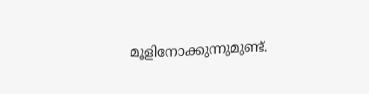മൂളിനോക്കുന്നുമുണ്ട്.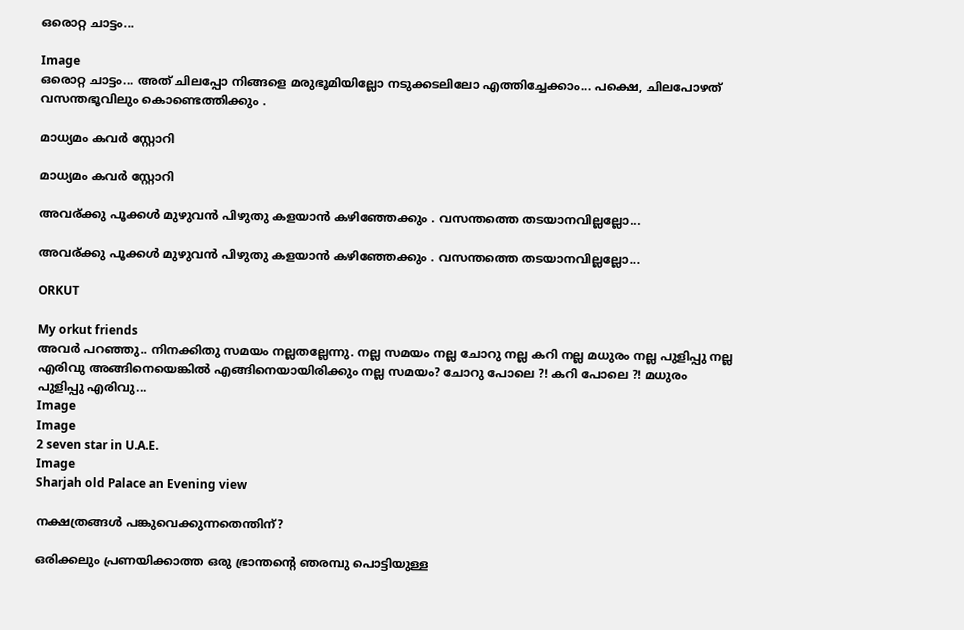ഒരൊറ്റ ചാട്ടം...

Image
ഒരൊറ്റ ചാട്ടം... അത് ചിലപ്പോ നിങ്ങളെ മരുഭൂമിയില്ലോ നടുക്കടലിലോ എത്തിച്ചേക്കാം... പക്ഷെ, ചിലപോഴത് വസന്തഭൂവിലും കൊണ്ടെത്തിക്കും .

മാധ്യമം കവര്‍ സ്റ്റോറി

മാധ്യമം കവര്‍ സ്റ്റോറി

അവര്ക്കു പൂക്കള്‍ മുഴുവന്‍ പിഴുതു കളയാന്‍ കഴിഞ്ഞേക്കും . വസന്തത്തെ തടയാനവില്ലല്ലോ...

അവര്ക്കു പൂക്കള്‍ മുഴുവന്‍ പിഴുതു കളയാന്‍ കഴിഞ്ഞേക്കും . വസന്തത്തെ തടയാനവില്ലല്ലോ...

ORKUT

My orkut friends
അവര്‍ പറഞ്ഞു.. നിനക്കിതു സമയം നല്ലതല്ലേന്നു. നല്ല സമയം നല്ല ചോറു നല്ല കറി നല്ല മധുരം നല്ല പുളിപ്പു നല്ല എരിവു അങ്ങിനെയെങ്കില്‍ എങ്ങിനെയായിരിക്കും നല്ല സമയം? ചോറു പോലെ ?! കറി പോലെ ?! മധുരം പുളിപ്പു എരിവു...
Image
Image
2 seven star in U.A.E.
Image
Sharjah old Palace an Evening view

നക്ഷത്രങ്ങള്‍ പങ്കുവെക്കുന്നതെന്തിന്?

ഒരിക്കലും പ്രണയിക്കാത്ത ഒരു ഭ്രാന്തന്റെ ഞരമ്പു പൊട്ടിയുള്ള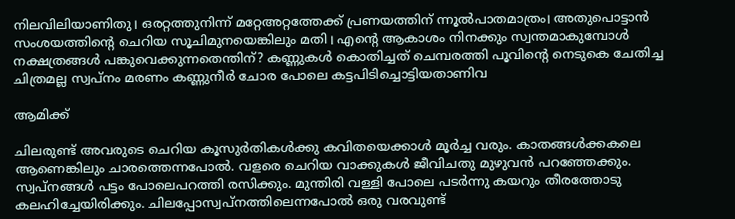നിലവിലിയാണിതു। ഒരറ്റത്തുനിന്ന് ‍മറ്റേഅറ്റത്തേക്ക് പ്രണയത്തിന് ന്നൂല്‍പാതമാ‍ത്രം। അതുപൊട്ടാ‍ന്‍ സംശയത്തിന്റെ ചെറിയ സൂചിമുനയെങ്കിലും മതി। എന്റെ ആകാ‍ശം നിനക്കും സ്വന്തമാകുമ്പോള്‍ നക്ഷത്രങ്ങള്‍ പങ്കുവെക്കുന്നതെന്തിന്? കണ്ണുകള്‍ കൊതിച്ചത് ചെമ്പരത്തി പൂവിന്റെ നെടുകെ ചേതിച്ച ചിത്രമല്ല സ്വപ്നം മരണം കണ്ണുനീര്‍ ചോര പോലെ കട്ടപിടിച്ചൊട്ടിയതാണിവ

ആമിക്ക്

ചിലരുണ്ട് അവരുടെ ചെറിയ കൂസുര്‍തികള്‍ക്കു കവിതയെക്കാള്‍ മൂര്‍ച്ച വരും. കാതങ്ങള്‍ക്കകലെ ആണെങ്കിലും ചാരത്തെന്നപോല്‍. വളരെ ചെറിയ വാക്കുകള്‍ ‍ജീവിചതു മുഴുവന്‍ പറഞ്ഞേക്കും. സ്വപ്നങ്ങള്‍ പട്ടം പോലെപറത്തി രസിക്കും. മുന്തിരി വള്ളി പോലെ പടര്‍ന്നു കയറും തീരത്തോടു കലഹിച്ചേയിരിക്കും. ചിലപ്പോസ്വപ്നത്തിലെന്നപോല്‍ ഒരു വരവുണ്ട്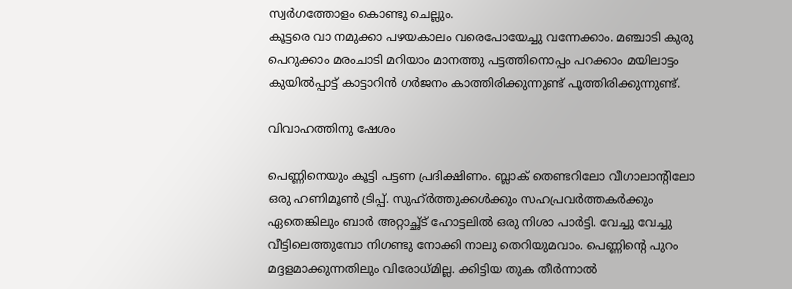സ്വര്‍ഗത്തോളം കൊണ്ടു ചെല്ലും.
കൂട്ടരെ വാ നമുക്കാ പഴയകാലം വരെപോയേച്ചു വന്നേക്കാം. മഞ്ചാടി കുരു പെറുക്കാം മരംചാടി മറിയാം മാനത്തു പട്ടത്തിനൊപ്പം പറക്കാം മയിലാട്ടം കുയില്‍പ്പാട്ട് കാട്ടാറിന്‍ ഗര്‍ജനം കാത്തിരിക്കുന്നുണ്ട് പൂത്തിരിക്കുന്നുണ്ട്.

വിവാഹത്തിനു ഷേശം

പെണ്ണിനെയും കൂട്ടി പട്ടണ പ്രദിക്ഷിണം. ബ്ലാക് തെണ്ടറിലോ വീഗാലാന്റിലോ ഒരു ഹണിമൂണ്‍ ട്രിപ്പ്. സുഹ്ര്‍ത്തുക്കള്‍ക്കും സഹപ്രവര്‍ത്തകര്‍ക്കും ഏതെങ്കിലും ബാര്‍ അറ്റാച്ഛ്ട് ഹോട്ടലില്‍ ഒരു നിശാ പാര്‍ട്ടി. വേച്ചു വേച്ചു വീട്ടിലെത്തുമ്പോ നിഗണ്ടു നോക്കി നാലു തെറിയുമവാം. പെണ്ണിന്റെ പുറം മദ്ദളമാക്കുന്നതിലും വിരോധ്മില്ല. ക്കിട്ടിയ തുക തീര്‍ന്നാല്‍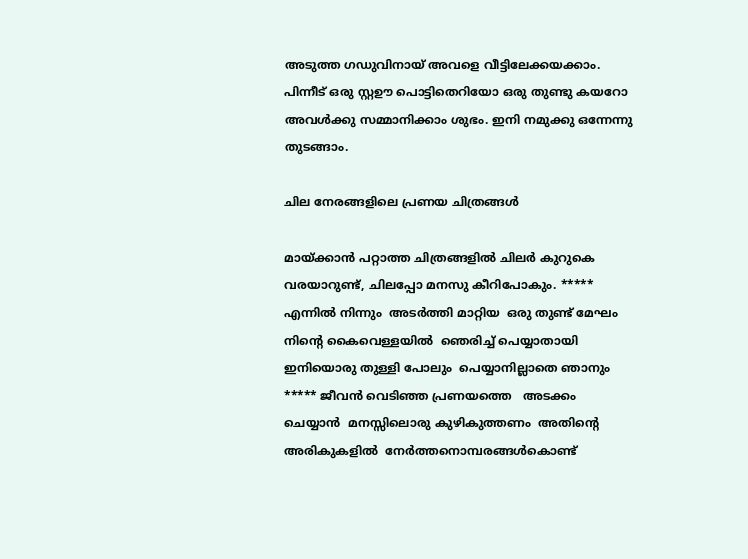അടുത്ത ഗഡുവിനായ് അവളെ വീട്ടിലേക്കയക്കാം. പിന്നീട് ഒരു സ്റ്റഊ പൊട്ടിതെറിയോ ഒരു തുണ്ടു കയറോ അവള്‍ക്കു സമ്മാനിക്കാം ശുഭം. ഇനി നമുക്കു ഒന്നേന്നു തുടങ്ങാം.

ചില നേരങ്ങളിലെ പ്രണയ ചിത്രങ്ങള്‍

മായ്ക്കാന്‍ പറ്റാത്ത ചിത്രങ്ങളില്‍ ചിലര്‍ കുറുകെ വരയാറുണ്ട്, ചിലപ്പോ മനസു കീറിപോകും. ***** എന്നിൽ നിന്നും  അടർത്തി മാറ്റിയ  ഒരു തുണ്ട് മേഘം  നിന്റെ കൈവെള്ളയിൽ  ഞെരിച്ച്‌ പെയ്യാതായി ഇനിയൊരു തുള്ളി പോലും  പെയ്യാനില്ലാതെ ഞാനും  ***** ജീവൻ വെടിഞ്ഞ പ്രണയത്തെ   അടക്കം ചെയ്യാൻ  മനസ്സിലൊരു കുഴികുത്തണം  അതിന്റെ അരികുകളിൽ  നേർത്തനൊമ്പരങ്ങൾകൊണ്ട്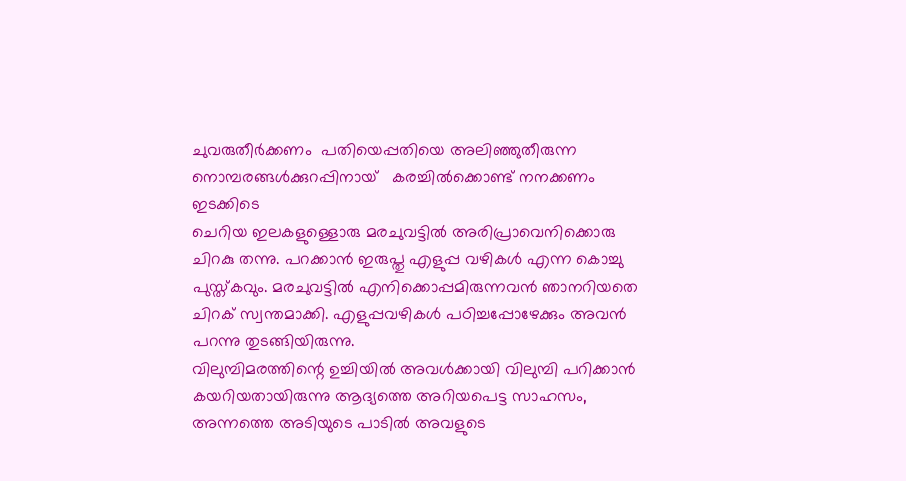ചുവരുതീർക്കണം  പതിയെപ്പതിയെ അലിഞ്ഞുതീരുന്ന  നൊമ്പരങ്ങൾക്കുറപ്പിനായ്   കരച്ചിൽക്കൊണ്ട് നനക്കണം  ഇടക്കിടെ
ചെറിയ ഇലകളുള്ളൊരു മരചുവട്ടില്‍ അരിപ്രാവെനിക്കൊരു ചിറകു തന്നു. പറക്കാന്‍ ഇരുപ്തു എളുപ്പ വഴികള്‍ എന്ന കൊച്ചു പുസ്ത്കവും. മരചുവട്ടില്‍ എനിക്കൊപ്പമിരുന്നവന്‍ ഞാനറിയതെ ചിറക് സ്വന്തമാക്കി. എളുപ്പവഴികള്‍ പഠിച്ചപ്പോഴേക്കും അവന്‍ പറന്നു തുടങ്ങിയിരുന്നു.
വിലുമ്പിമരത്തിന്റെ ഉച്ചിയില്‍ അവള്‍ക്കായി വിലുമ്പി പറിക്കാന്‍ കയറിയതായിരുന്നു ആദ്യത്തെ അറിയപെട്ട സാഹസം, അന്നത്തെ അടിയുടെ പാടില്‍ അവളുടെ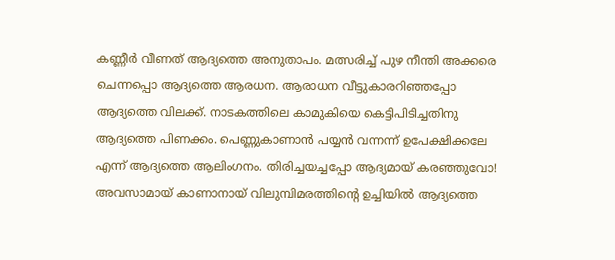കണ്ണീര്‍ വീണത് ആദ്യത്തെ അനുതാപം. മത്സരിച്ച് പുഴ നീന്തി അക്കരെ ചെന്നപ്പൊ ആദ്യത്തെ ആരധന. ആരാധന വീട്ടുകാരറിഞ്ഞപ്പോ ആദ്യത്തെ വിലക്ക്. നാ‍ടകത്തിലെ കാമുകിയെ കെട്ടിപിടിച്ചതിനു ആദ്യത്തെ പിണക്കം. പെണ്ണുകാണാന്‍ പയ്യന്‍ വന്നന്ന് ഉപേക്ഷിക്കലേ എന്ന് ആദ്യത്തെ ആലിംഗനം. തിരിച്ചയച്ചപ്പോ ആദ്യമായ് കര‍ഞ്ഞുവോ! അവസാമായ് കാണാനായ് ‍വിലുമ്പിമരത്തിന്റെ ഉച്ചിയില്‍ ആദ്യത്തെ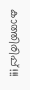കാത്തിരിപ്പ്!!!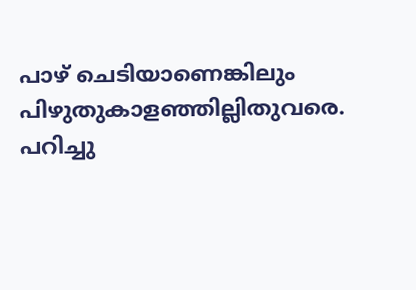പാഴ് ചെടിയാണെങ്കിലും പിഴുതുകാളഞ്ഞില്ലിതുവരെ. പറിച്ചു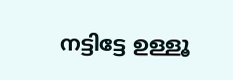നട്ടിട്ടേ ഉള്ളൂ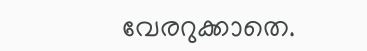വേരറുക്കാതെ.